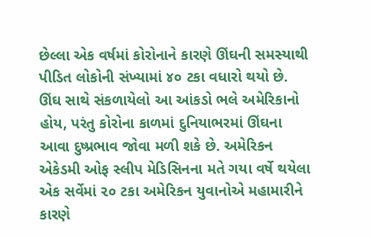છેલ્લા એક વર્ષમાં કોરોનાને કારણે ઊંઘની સમસ્યાથી પીડિત લોકોની સંખ્યામાં ૪૦ ટકા વધારો થયો છે. ઊંઘ સાથે સંકળાયેલો આ આંકડો ભલે અમેરિકાનો હોય, પરંતુ કોરોના કાળમાં દુનિયાભરમાં ઊંઘના આવા દુષ્પ્રભાવ જોવા મળી શકે છે. અમેરિકન એકેડમી ઓફ સ્લીપ મેડિસિનના મતે ગયા વર્ષે થયેલા એક સર્વેમાં ૨૦ ટકા અમેરિકન યુવાનોએ મહામારીને કારણે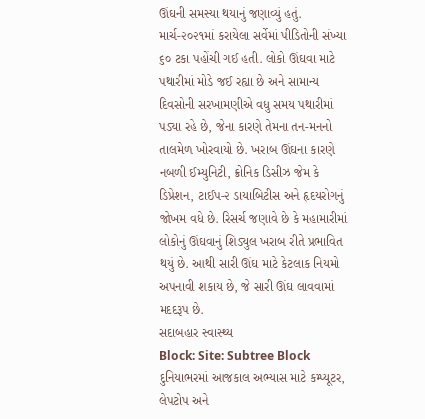ઊંઘની સમસ્યા થયાનું જણાવ્યું હતું. માર્ચ-૨૦૨૧માં કરાયેલા સર્વેમાં પીડિતોની સંખ્યા ૬૦ ટકા પહોંચી ગઈ હતી. લોકો ઊંઘવા માટે પથારીમાં મોડે જઈ રહ્યા છે અને સામાન્ય દિવસોની સરખામણીએ વધુ સમય પથારીમાં પડ્યા રહે છે, જેના કારણે તેમના તન-મનનો તાલમેળ ખોરવાયો છે. ખરાબ ઊંઘના કારણે નબળી ઈમ્યુનિટી, ક્રોનિક ડિસીઝ જેમ કે ડિપ્રેશન, ટાઈપ-૨ ડાયાબિટીસ અને હૃદયરોગનું જોખમ વધે છે. રિસર્ચ જણાવે છે કે મહામારીમાં લોકોનું ઊંઘવાનું શિડ્યુલ ખરાબ રીતે પ્રભાવિત થયું છે. આથી સારી ઊંઘ માટે કેટલાક નિયમો અપનાવી શકાય છે, જે સારી ઊંઘ લાવવામાં મદદરૂપ છે.
સદાબહાર સ્વાસ્થ્ય
Block: Site: Subtree Block
દુનિયાભરમાં આજકાલ અભ્યાસ માટે કમ્પ્યૂટર, લેપટોપ અને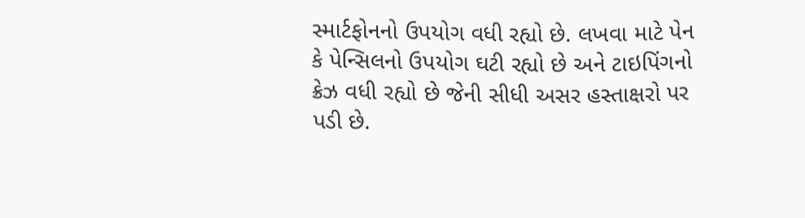સ્માર્ટફોનનો ઉપયોગ વધી રહ્યો છે. લખવા માટે પેન કે પેન્સિલનો ઉપયોગ ઘટી રહ્યો છે અને ટાઇપિંગનો ક્રેઝ વધી રહ્યો છે જેની સીધી અસર હસ્તાક્ષરો પર પડી છે.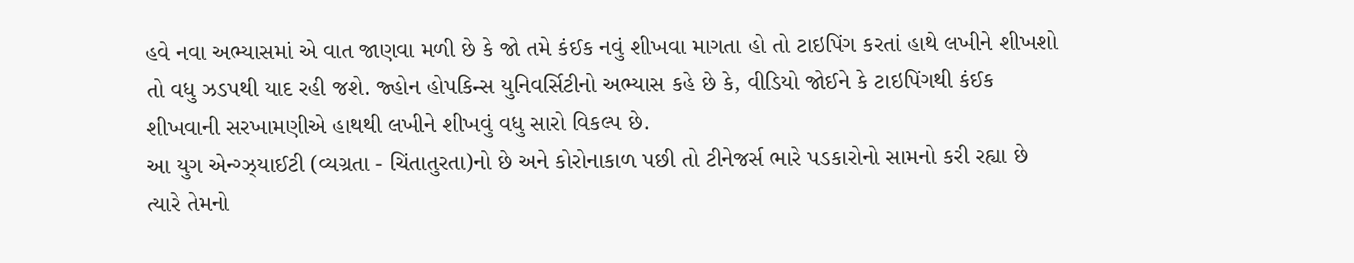હવે નવા અભ્યાસમાં એ વાત જાણવા મળી છે કે જો તમે કંઈક નવું શીખવા માગતા હો તો ટાઇપિંગ કરતાં હાથે લખીને શીખશો તો વધુ ઝડપથી યાદ રહી જશે. જ્હોન હોપકિન્સ યુનિવર્સિટીનો અભ્યાસ કહે છે કે, વીડિયો જોઈને કે ટાઇપિંગથી કંઈક શીખવાની સરખામણીએ હાથથી લખીને શીખવું વધુ સારો વિકલ્પ છે.
આ યુગ એન્ગ્ઝ્યાઈટી (વ્યગ્રતા - ચિંતાતુરતા)નો છે અને કોરોનાકાળ પછી તો ટીનેજર્સ ભારે પડકારોનો સામનો કરી રહ્યા છે ત્યારે તેમનો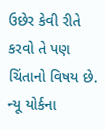ઉછેર કેવી રીતે કરવો તે પણ ચિંતાનો વિષય છે. ન્યૂ યોર્કના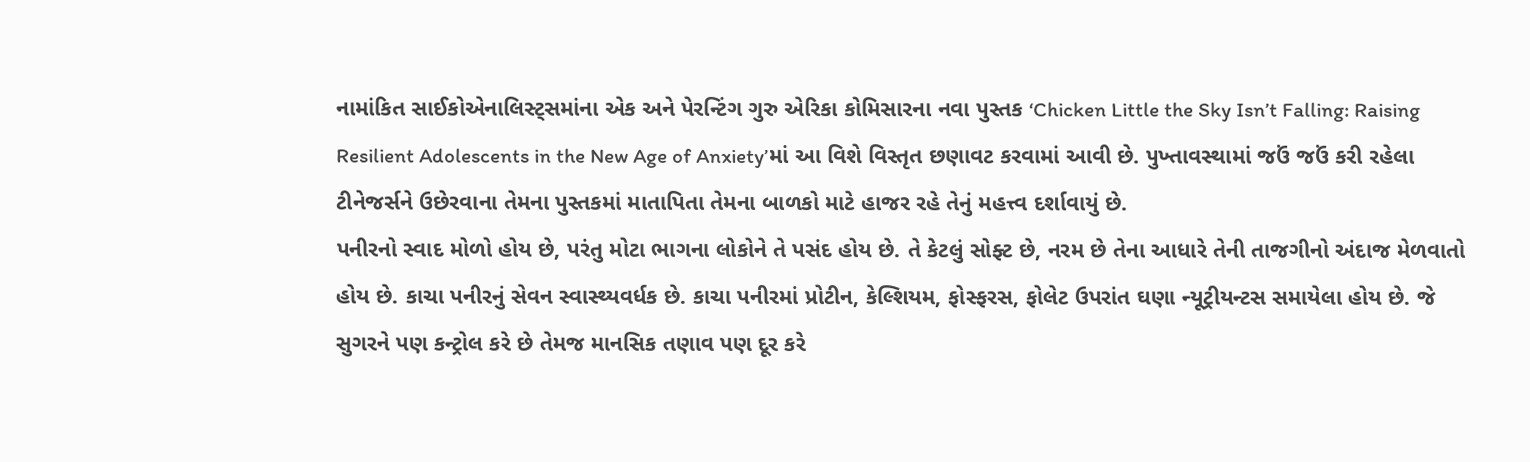નામાંકિત સાઈકોએનાલિસ્ટ્સમાંના એક અને પેરન્ટિંગ ગુરુ એરિકા કોમિસારના નવા પુસ્તક ‘Chicken Little the Sky Isn’t Falling: Raising Resilient Adolescents in the New Age of Anxiety’માં આ વિશે વિસ્તૃત છણાવટ કરવામાં આવી છે. પુખ્તાવસ્થામાં જઉં જઉં કરી રહેલા ટીનેજર્સને ઉછેરવાના તેમના પુસ્તકમાં માતાપિતા તેમના બાળકો માટે હાજર રહે તેનું મહત્ત્વ દર્શાવાયું છે.
પનીરનો સ્વાદ મોળો હોય છે, પરંતુ મોટા ભાગના લોકોને તે પસંદ હોય છે. તે કેટલું સોફ્ટ છે, નરમ છે તેના આધારે તેની તાજગીનો અંદાજ મેળવાતો હોય છે. કાચા પનીરનું સેવન સ્વાસ્થ્યવર્ધક છે. કાચા પનીરમાં પ્રોટીન, કેલ્શિયમ, ફોસ્ફરસ, ફોલેટ ઉપરાંત ઘણા ન્યૂટ્રીયન્ટસ સમાયેલા હોય છે. જે સુગરને પણ કન્ટ્રોલ કરે છે તેમજ માનસિક તણાવ પણ દૂર કરે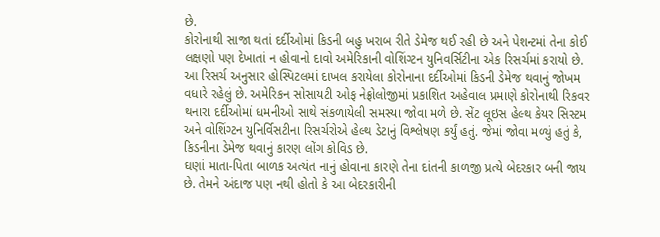છે.
કોરોનાથી સાજા થતાં દર્દીઓમાં કિડની બહુ ખરાબ રીતે ડેમેજ થઈ રહી છે અને પેશન્ટમાં તેના કોઈ લક્ષણો પણ દેખાતાં ન હોવાનો દાવો અમેરિકાની વોશિંગ્ટન યુનિવર્સિટીના એક રિસર્ચમાં કરાયો છે. આ રિસર્ચ અનુસાર હોસ્પિટલમાં દાખલ કરાયેલા કોરોનાના દર્દીઓમાં કિડની ડેમેજ થવાનું જોખમ વધારે રહેલું છે. અમેરિકન સોસાયટી ઓફ નેફ્રોલોજીમાં પ્રકાશિત અહેવાલ પ્રમાણે કોરોનાથી રિકવર થનારા દર્દીઓમાં ધમનીઓ સાથે સંકળાયેલી સમસ્યા જોવા મળે છે. સેંટ લૂઇસ હેલ્થ કેયર સિસ્ટમ અને વોશિંગ્ટન યુનિર્વિસટીના રિસર્ચરોએ હેલ્થ ડેટાનું વિશ્લેષણ કર્યું હતું. જેમાં જોવા મળ્યું હતું કે, કિડનીના ડેમેજ થવાનું કારણ લોંગ કોવિડ છે.
ઘણાં માતા-પિતા બાળક અત્યંત નાનું હોવાના કારણે તેના દાંતની કાળજી પ્રત્યે બેદરકાર બની જાય છે. તેમને અંદાજ પણ નથી હોતો કે આ બેદરકારીની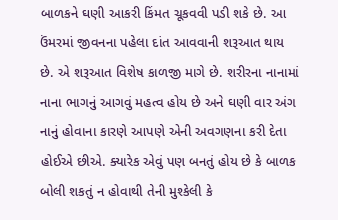બાળકને ઘણી આકરી કિંમત ચૂકવવી પડી શકે છે. આ ઉંમરમાં જીવનના પહેલા દાંત આવવાની શરૂઆત થાય છે. એ શરૂઆત વિશેષ કાળજી માગે છે. શરીરના નાનામાં નાના ભાગનું આગવું મહત્વ હોય છે અને ઘણી વાર અંગ નાનું હોવાના કારણે આપણે એની અવગણના કરી દેતા હોઈએ છીએ. ક્યારેક એવું પણ બનતું હોય છે કે બાળક બોલી શકતું ન હોવાથી તેની મુશ્કેલી કે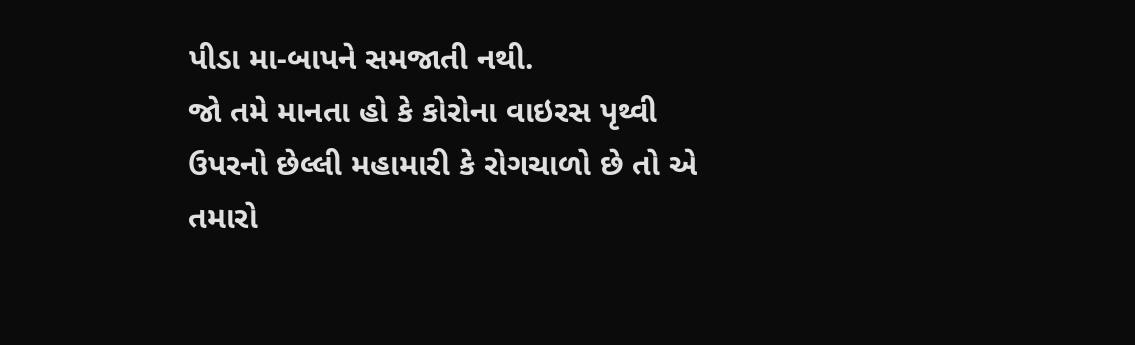પીડા મા-બાપને સમજાતી નથી.
જો તમે માનતા હો કે કોરોના વાઇરસ પૃથ્વી ઉપરનો છેલ્લી મહામારી કે રોગચાળો છે તો એ તમારો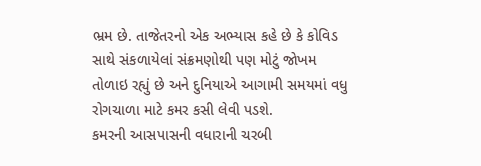ભ્રમ છે. તાજેતરનો એક અભ્યાસ કહે છે કે કોવિડ સાથે સંકળાયેલાં સંક્રમણોથી પણ મોટું જોખમ તોળાઇ રહ્યું છે અને દુનિયાએ આગામી સમયમાં વધુ રોગચાળા માટે કમર કસી લેવી પડશે.
કમરની આસપાસની વધારાની ચરબી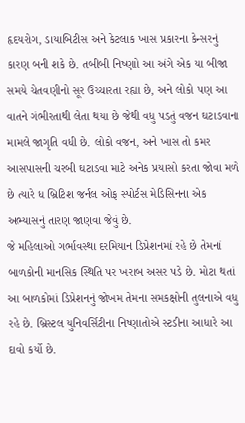હૃદયરોગ, ડાયાબિટીસ અને કેટલાક ખાસ પ્રકારના કેન્સરનું કારણ બની શકે છે. તબીબી નિષ્ણાો આ અંગે એક યા બીજા સમયે ચેતવણીનો સૂર ઉચ્ચારતા રહ્યા છે, અને લોકો પણ આ વાતને ગંભીરતાથી લેતા થયા છે જેથી વધુ પડતું વજન ઘટાડવાના મામલે જાગૃતિ વધી છે. લોકો વજન, અને ખાસ તો કમર આસપાસની ચરબી ઘટાડવા માટે અનેક પ્રયાસો કરતા જોવા મળે છે ત્યારે ધ બ્રિટિશ જર્નલ ઓફ સ્પોર્ટસ મેડિસિનના એક અભ્યાસનું તારણ જાણવા જેવું છે.
જે મહિલાઓ ગર્ભાવસ્થા દરમિયાન ડિપ્રેશનમાં રહે છે તેમનાં બાળકોની માનસિક સ્થિતિ પર ખરાબ અસર પડે છે. મોટા થતાં આ બાળકોમાં ડિપ્રેશનનું જોખમ તેમના સમકક્ષોની તુલનાએ વધુ રહે છે. બ્રિસ્ટલ યુનિવર્સિટીના નિષ્ણાતોએ સ્ટડીના આધારે આ દાવો કર્યો છે.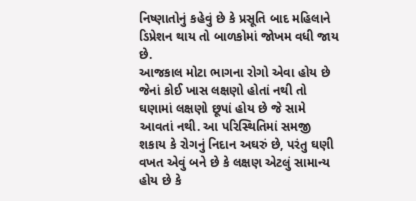નિષ્ણાતોનું કહેવું છે કે પ્રસૂતિ બાદ મહિલાને ડિપ્રેશન થાય તો બાળકોમાં જોખમ વધી જાય છે.
આજકાલ મોટા ભાગના રોગો એવા હોય છે જેનાં કોઈ ખાસ લક્ષણો હોતાં નથી તો ઘણામાં લક્ષણો છૂપાં હોય છે જે સામે આવતાં નથી. આ પરિસ્થિતિમાં સમજી શકાય કે રોગનું નિદાન અઘરું છે, પરંતુ ઘણી વખત એવું બને છે કે લક્ષણ એટલું સામાન્ય હોય છે કે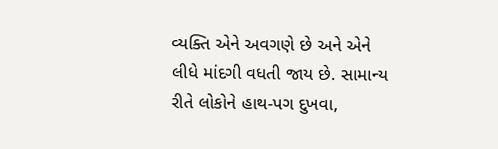વ્યક્તિ એને અવગણે છે અને એને લીધે માંદગી વધતી જાય છે. સામાન્ય રીતે લોકોને હાથ-પગ દુખવા,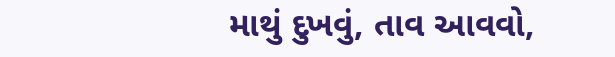માથું દુખવું, તાવ આવવો,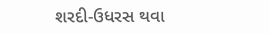શરદી-ઉધરસ થવા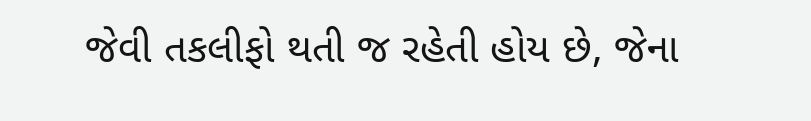જેવી તકલીફો થતી જ રહેતી હોય છે, જેના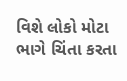વિશે લોકો મોટા ભાગે ચિંતા કરતા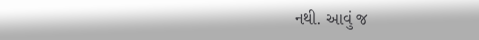નથી. આવું જ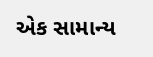એક સામાન્ય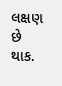લક્ષણ છે થાક.